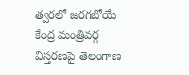త్వరలో జరగబోయే కేంద్ర మంత్రివర్గ విస్తరణపై తెలంగాణ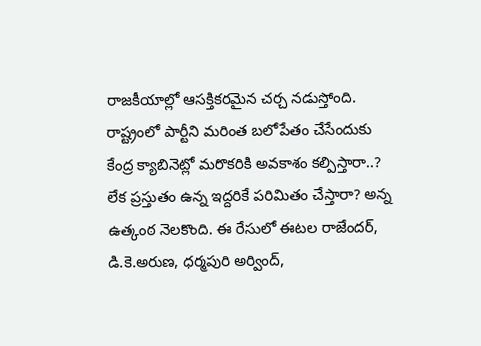రాజకీయాల్లో ఆసక్తికరమైన చర్చ నడుస్తోంది. రాష్ట్రంలో పార్టీని మరింత బలోపేతం చేసేందుకు కేంద్ర క్యాబినెట్లో మరొకరికి అవకాశం కల్పిస్తారా..? లేక ప్రస్తుతం ఉన్న ఇద్దరికే పరిమితం చేస్తారా? అన్న ఉత్కంఠ నెలకొంది. ఈ రేసులో ఈటల రాజేందర్, డి.కె.అరుణ, ధర్మపురి అర్వింద్,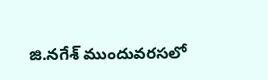జి.నగేశ్ ముందువరసలో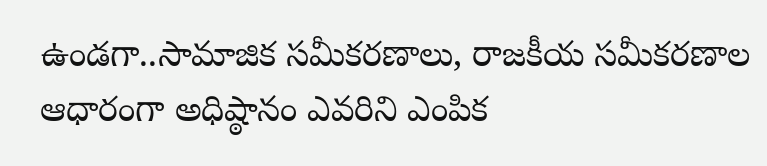ఉండగా..సామాజిక సమీకరణాలు, రాజకీయ సమీకరణాల ఆధారంగా అధిష్ఠానం ఎవరిని ఎంపిక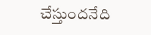చేస్తుందనేది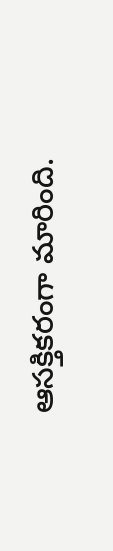ఆసక్తికరంగా మారింది.